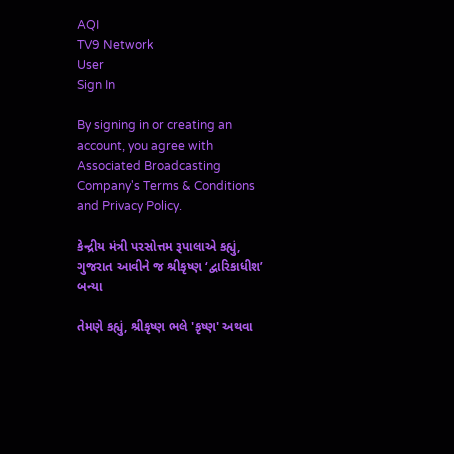AQI
TV9 Network
User
Sign In

By signing in or creating an account, you agree with Associated Broadcasting Company's Terms & Conditions and Privacy Policy.

કેન્દ્રીય મંત્રી પરસોત્તમ રૂપાલાએ કહ્યું, ગુજરાત આવીને જ શ્રીકૃષ્ણ ‘દ્વારિકાધીશ’ બન્યા

તેમણે કહ્યું, શ્રીકૃષ્ણ ભલે 'કૃષ્ણ' અથવા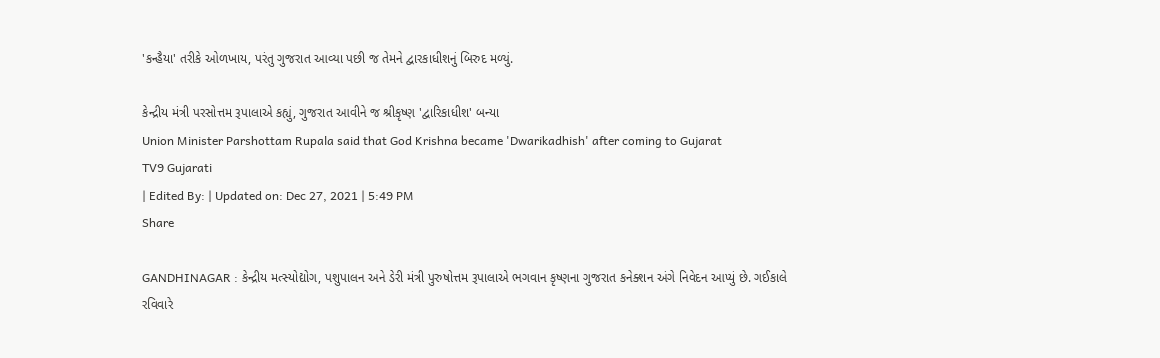'કન્હૈયા' તરીકે ઓળખાય, પરંતુ ગુજરાત આવ્યા પછી જ તેમને દ્વારકાધીશનું બિરુદ મળ્યું.

કેન્દ્રીય મંત્રી પરસોત્તમ રૂપાલાએ કહ્યું, ગુજરાત આવીને જ શ્રીકૃષ્ણ 'દ્વારિકાધીશ' બન્યા
Union Minister Parshottam Rupala said that God Krishna became 'Dwarikadhish' after coming to Gujarat
TV9 Gujarati
| Edited By: | Updated on: Dec 27, 2021 | 5:49 PM
Share

GANDHINAGAR : કેન્દ્રીય મત્સ્યોદ્યોગ, પશુપાલન અને ડેરી મંત્રી પુરુષોત્તમ રૂપાલાએ ભગવાન કૃષ્ણના ગુજરાત કનેક્શન અંગે નિવેદન આપ્યું છે. ગઈકાલે રવિવારે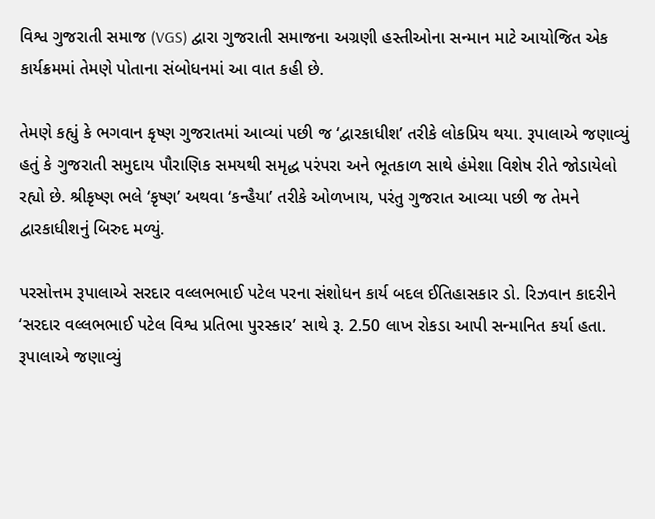વિશ્વ ગુજરાતી સમાજ (VGS) દ્વારા ગુજરાતી સમાજના અગ્રણી હસ્તીઓના સન્માન માટે આયોજિત એક કાર્યક્રમમાં તેમણે પોતાના સંબોધનમાં આ વાત કહી છે.

તેમણે કહ્યું કે ભગવાન કૃષ્ણ ગુજરાતમાં આવ્યાં પછી જ ‘દ્વારકાધીશ’ તરીકે લોકપ્રિય થયા. રૂપાલાએ જણાવ્યું હતું કે ગુજરાતી સમુદાય પૌરાણિક સમયથી સમૃદ્ધ પરંપરા અને ભૂતકાળ સાથે હંમેશા વિશેષ રીતે જોડાયેલો રહ્યો છે. શ્રીકૃષ્ણ ભલે ‘કૃષ્ણ’ અથવા ‘કન્હૈયા’ તરીકે ઓળખાય, પરંતુ ગુજરાત આવ્યા પછી જ તેમને દ્વારકાધીશનું બિરુદ મળ્યું.

પરસોત્તમ રૂપાલાએ સરદાર વલ્લભભાઈ પટેલ પરના સંશોધન કાર્ય બદલ ઈતિહાસકાર ડો. રિઝવાન કાદરીને ‘સરદાર વલ્લભભાઈ પટેલ વિશ્વ પ્રતિભા પુરસ્કાર’ સાથે રૂ. 2.50 લાખ રોકડા આપી સન્માનિત કર્યા હતા. રૂપાલાએ જણાવ્યું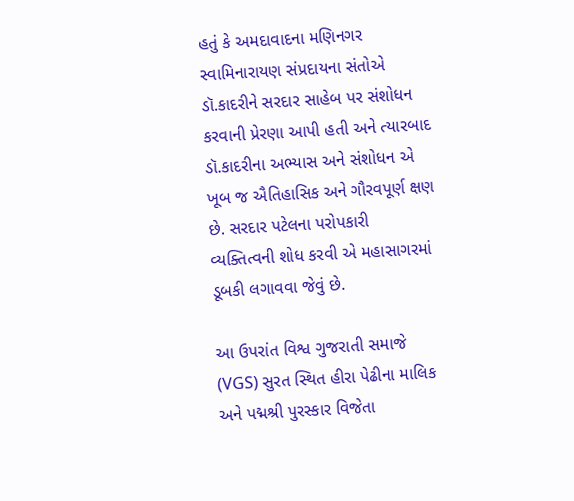હતું કે અમદાવાદના મણિનગર સ્વામિનારાયણ સંપ્રદાયના સંતોએ ડૉ.કાદરીને સરદાર સાહેબ પર સંશોધન કરવાની પ્રેરણા આપી હતી અને ત્યારબાદ ડૉ.કાદરીના અભ્યાસ અને સંશોધન એ ખૂબ જ ઐતિહાસિક અને ગૌરવપૂર્ણ ક્ષણ છે. સરદાર પટેલના પરોપકારી વ્યક્તિત્વની શોધ કરવી એ મહાસાગરમાં ડૂબકી લગાવવા જેવું છે.

આ ઉપરાંત વિશ્વ ગુજરાતી સમાજે (VGS) સુરત સ્થિત હીરા પેઢીના માલિક અને પદ્મશ્રી પુરસ્કાર વિજેતા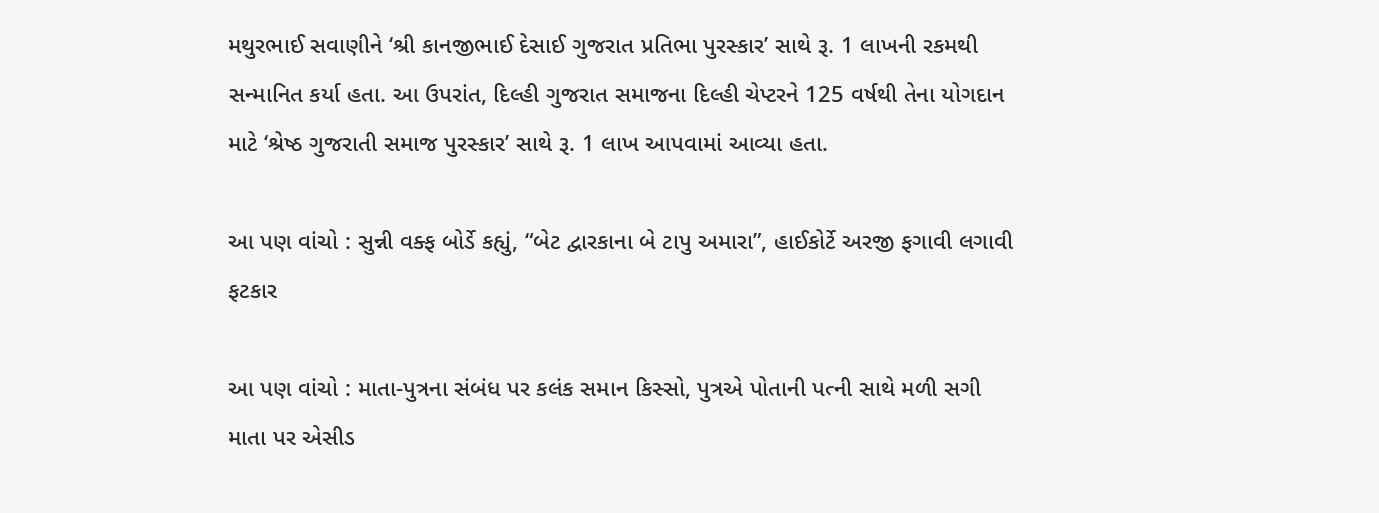મથુરભાઈ સવાણીને ‘શ્રી કાનજીભાઈ દેસાઈ ગુજરાત પ્રતિભા પુરસ્કાર’ સાથે રૂ. 1 લાખની રકમથી સન્માનિત કર્યા હતા. આ ઉપરાંત, દિલ્હી ગુજરાત સમાજના દિલ્હી ચેપ્ટરને 125 વર્ષથી તેના યોગદાન માટે ‘શ્રેષ્ઠ ગુજરાતી સમાજ પુરસ્કાર’ સાથે રૂ. 1 લાખ આપવામાં આવ્યા હતા.

આ પણ વાંચો : સુન્ની વક્ફ બોર્ડે કહ્યું, “બેટ દ્વારકાના બે ટાપુ અમારા”, હાઈકોર્ટે અરજી ફગાવી લગાવી ફટકાર

આ પણ વાંચો : માતા-પુત્રના સંબંધ પર કલંક સમાન કિસ્સો, પુત્રએ પોતાની પત્ની સાથે મળી સગી માતા પર એસીડ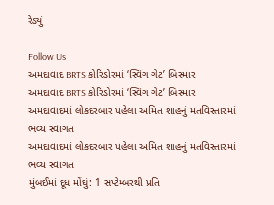રેડ્યું

Follow Us
અમદાવાદ BRTS કોરિડોરમાં ‘સ્વિંગ ગેટ’ બિસ્માર
અમદાવાદ BRTS કોરિડોરમાં ‘સ્વિંગ ગેટ’ બિસ્માર
અમદાવાદમાં લોકદરબાર પહેલા અમિત શાહનું મતવિસ્તારમાં ભવ્ય સ્વાગત
અમદાવાદમાં લોકદરબાર પહેલા અમિત શાહનું મતવિસ્તારમાં ભવ્ય સ્વાગત
મુંબઈમાં દૂધ મોંઘું: 1 સપ્ટેમ્બરથી પ્રતિ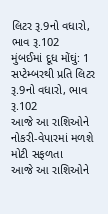લિટર રૂ.9નો વધારો, ભાવ રૂ.102
મુંબઈમાં દૂધ મોંઘું: 1 સપ્ટેમ્બરથી પ્રતિ લિટર રૂ.9નો વધારો, ભાવ રૂ.102
આજે આ રાશિઓને નોકરી-વેપારમાં મળશે મોટી સફળતા
આજે આ રાશિઓને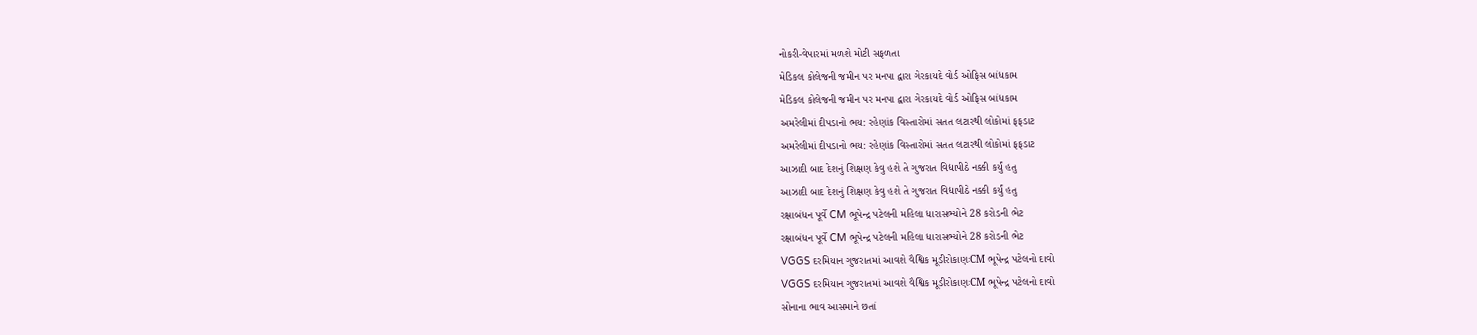નોકરી-વેપારમાં મળશે મોટી સફળતા
મેડિકલ કોલેજની જમીન પર મનપા દ્વારા ગેરકાયદે વોર્ડ ઓફિસ બાંધકામ
મેડિકલ કોલેજની જમીન પર મનપા દ્વારા ગેરકાયદે વોર્ડ ઓફિસ બાંધકામ
અમરેલીમાં દીપડાનો ભય: રહેણાંક વિસ્તારોમાં સતત લટારથી લોકોમાં ફફડાટ
અમરેલીમાં દીપડાનો ભય: રહેણાંક વિસ્તારોમાં સતત લટારથી લોકોમાં ફફડાટ
આઝાદી બાદ દેશનું શિક્ષણ કેવુ હશે તે ગુજરાત વિદ્યાપીઠે નક્કી કર્યું હતુ
આઝાદી બાદ દેશનું શિક્ષણ કેવુ હશે તે ગુજરાત વિદ્યાપીઠે નક્કી કર્યું હતુ
રક્ષાબંધન પૂર્વે CM ભૂપેન્દ્ર પટેલની મહિલા ધારાસભ્યોને 28 કરોડની ભેટ
રક્ષાબંધન પૂર્વે CM ભૂપેન્દ્ર પટેલની મહિલા ધારાસભ્યોને 28 કરોડની ભેટ
VGGS દરમિયાન ગુજરાતમાં આવશે વૈશ્વિક મૂડીરોકાણઃCM ભૂપેન્દ્ર પટેલનો દાવો
VGGS દરમિયાન ગુજરાતમાં આવશે વૈશ્વિક મૂડીરોકાણઃCM ભૂપેન્દ્ર પટેલનો દાવો
સોનાના ભાવ આસમાને છતાં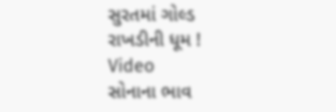સુરતમાં ગોલ્ડ રાખડીની ધૂમ ! Video
સોનાના ભાવ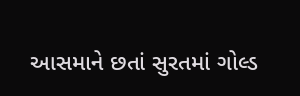આસમાને છતાં સુરતમાં ગોલ્ડ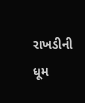રાખડીની ધૂમ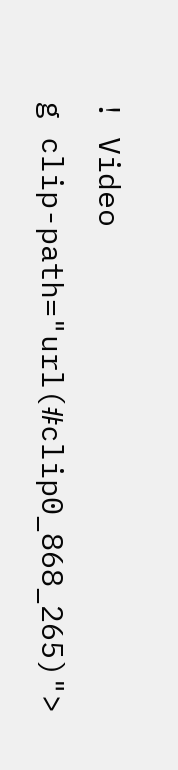! Video
g clip-path="url(#clip0_868_265)">